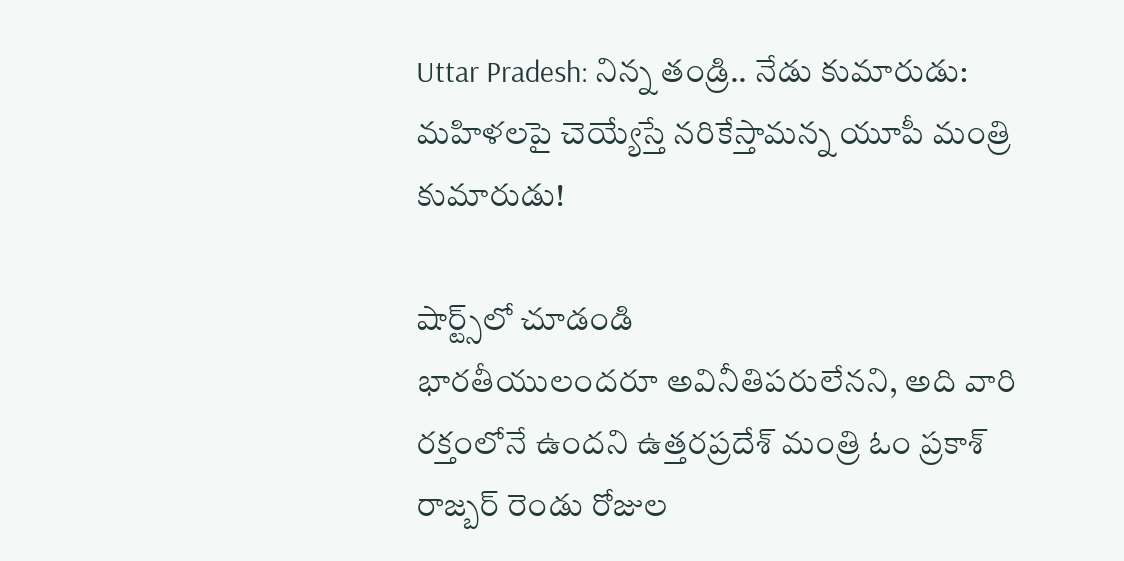Uttar Pradesh: నిన్న తండ్రి.. నేడు కుమారుడు: మహిళలపై చెయ్యేస్తే నరికేస్తామన్న యూపీ మంత్రి కుమారుడు!

షార్ట్స్‌లో చూడండి
భారతీయులందరూ అవినీతిపరులేనని, అది వారి రక్తంలోనే ఉందని ఉత్తరప్రదేశ్ మంత్రి ఓం ప్రకాశ్ రాజ్బర్ రెండు రోజుల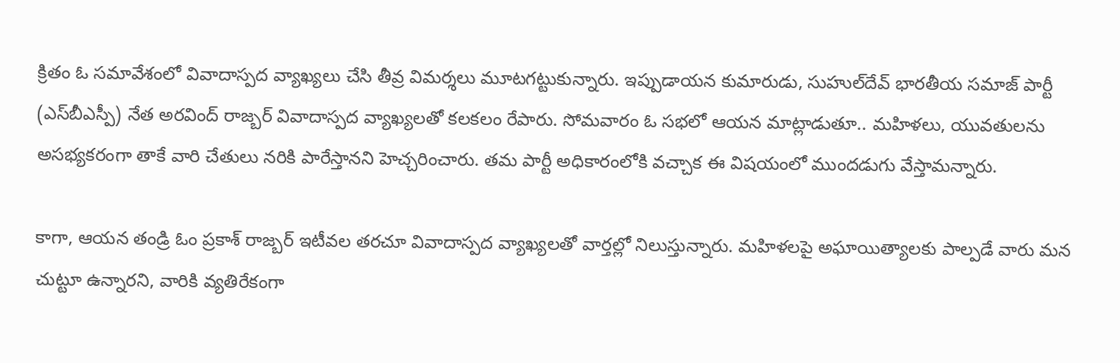క్రితం ఓ సమావేశంలో వివాదాస్పద వ్యాఖ్యలు చేసి తీవ్ర విమర్శలు మూటగట్టుకున్నారు. ఇప్పుడాయన కుమారుడు, సుహుల్‌దేవ్ భారతీయ సమాజ్ పార్టీ (ఎస్‌బీఎస్పీ) నేత అరవింద్ రాజ్బర్ వివాదాస్పద వ్యాఖ్యలతో కలకలం రేపారు. సోమవారం ఓ సభలో ఆయన మాట్లాడుతూ.. మహిళలు, యువతులను అసభ్యకరంగా తాకే వారి చేతులు నరికి పారేస్తానని హెచ్చరించారు. తమ పార్టీ అధికారంలోకి వచ్చాక ఈ విషయంలో ముందడుగు వేస్తామన్నారు.

కాగా, ఆయన తండ్రి ఓం ప్రకాశ్ రాజ్బర్ ఇటీవల తరచూ వివాదాస్పద వ్యాఖ్యలతో వార్తల్లో నిలుస్తున్నారు. మహిళలపై అఘాయిత్యాలకు పాల్పడే వారు మన చుట్టూ ఉన్నారని, వారికి వ్యతిరేకంగా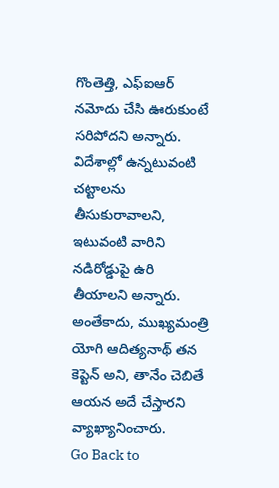గొంతెత్తి, ఎఫ్ఐఆర్ నమోదు చేసి ఊరుకుంటే సరిపోదని అన్నారు. విదేశాల్లో ఉన్నటువంటి చట్టాలను తీసుకురావాలని, ఇటువంటి వారిని నడిరోడ్డుపై ఉరి తీయాలని అన్నారు. అంతేకాదు, ముఖ్యమంత్రి యోగి ఆదిత్యనాథ్ తన కెప్టెన్ అని, తానేం చెబితే ఆయన అదే చేస్తారని వ్యాఖ్యానించారు.
Go Back to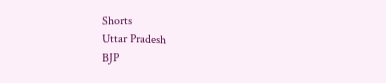Shorts
Uttar Pradesh
BJP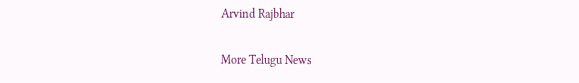Arvind Rajbhar

More Telugu News